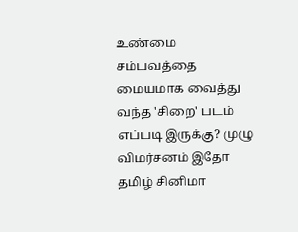உண்மை சம்பவத்தை மையமாக வைத்து வந்த 'சிறை' படம் எப்படி இருக்கு? முழு விமர்சனம் இதோ
தமிழ் சினிமா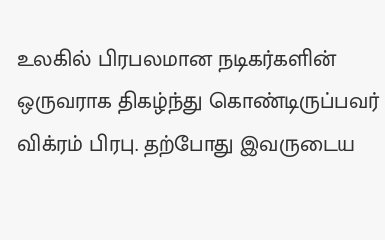உலகில் பிரபலமான நடிகர்களின் ஒருவராக திகழ்ந்து கொண்டிருப்பவர் விக்ரம் பிரபு. தற்போது இவருடைய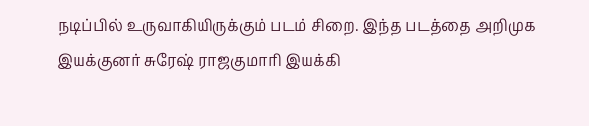நடிப்பில் உருவாகியிருக்கும் படம் சிறை. இந்த படத்தை அறிமுக இயக்குனர் சுரேஷ் ராஜகுமாரி இயக்கி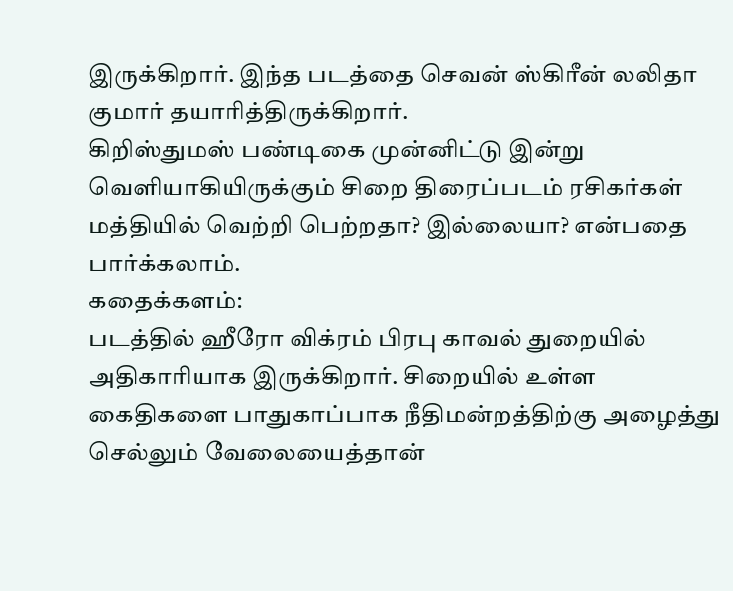இருக்கிறார். இந்த படத்தை செவன் ஸ்கிரீன் லலிதா குமார் தயாரித்திருக்கிறார்.
கிறிஸ்துமஸ் பண்டிகை முன்னிட்டு இன்று வெளியாகியிருக்கும் சிறை திரைப்படம் ரசிகர்கள் மத்தியில் வெற்றி பெற்றதா? இல்லையா? என்பதை பார்க்கலாம்.
கதைக்களம்:
படத்தில் ஹீரோ விக்ரம் பிரபு காவல் துறையில் அதிகாரியாக இருக்கிறார். சிறையில் உள்ள கைதிகளை பாதுகாப்பாக நீதிமன்றத்திற்கு அழைத்து செல்லும் வேலையைத்தான்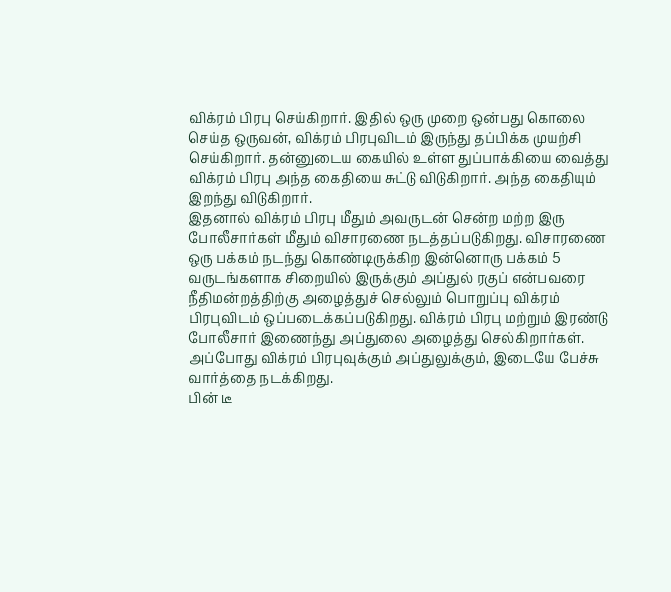விக்ரம் பிரபு செய்கிறார். இதில் ஒரு முறை ஒன்பது கொலை செய்த ஒருவன், விக்ரம் பிரபுவிடம் இருந்து தப்பிக்க முயற்சி செய்கிறார். தன்னுடைய கையில் உள்ள துப்பாக்கியை வைத்து விக்ரம் பிரபு அந்த கைதியை சுட்டு விடுகிறார். அந்த கைதியும் இறந்து விடுகிறார்.
இதனால் விக்ரம் பிரபு மீதும் அவருடன் சென்ற மற்ற இரு போலீசார்கள் மீதும் விசாரணை நடத்தப்படுகிறது. விசாரணை ஒரு பக்கம் நடந்து கொண்டிருக்கிற இன்னொரு பக்கம் 5 வருடங்களாக சிறையில் இருக்கும் அப்துல் ரகுப் என்பவரை நீதிமன்றத்திற்கு அழைத்துச் செல்லும் பொறுப்பு விக்ரம் பிரபுவிடம் ஒப்படைக்கப்படுகிறது. விக்ரம் பிரபு மற்றும் இரண்டு போலீசார் இணைந்து அப்துலை அழைத்து செல்கிறார்கள். அப்போது விக்ரம் பிரபுவுக்கும் அப்துலுக்கும், இடையே பேச்சு வார்த்தை நடக்கிறது.
பின் டீ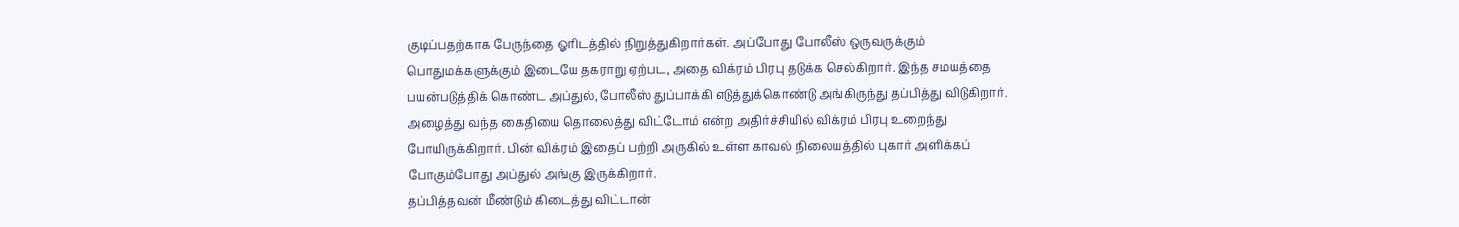குடிப்பதற்காக பேருந்தை ஓரிடத்தில் நிறுத்துகிறார்கள். அப்போது போலீஸ் ஒருவருக்கும் பொதுமக்களுக்கும் இடையே தகராறு ஏற்பட, அதை விக்ரம் பிரபு தடுக்க செல்கிறார். இந்த சமயத்தை பயன்படுத்திக் கொண்ட அப்துல், போலீஸ் துப்பாக்கி எடுத்துக்கொண்டு அங்கிருந்து தப்பித்து விடுகிறார். அழைத்து வந்த கைதியை தொலைத்து விட்டோம் என்ற அதிர்ச்சியில் விக்ரம் பிரபு உறைந்து போயிருக்கிறார். பின் விக்ரம் இதைப் பற்றி அருகில் உள்ள காவல் நிலையத்தில் புகார் அளிக்கப் போகும்போது அப்துல் அங்கு இருக்கிறார்.
தப்பித்தவன் மீண்டும் கிடைத்து விட்டான்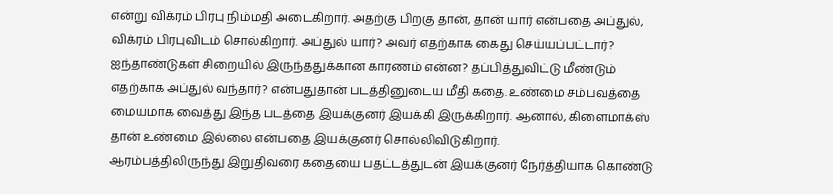என்று விக்ரம் பிரபு நிம்மதி அடைகிறார். அதற்கு பிறகு தான், தான் யார் என்பதை அப்துல், விக்ரம் பிரபுவிடம் சொல்கிறார். அப்துல் யார்? அவர் எதற்காக கைது செய்யப்பட்டார்? ஐந்தாண்டுகள் சிறையில் இருந்ததுக்கான காரணம் என்ன? தப்பித்துவிட்டு மீண்டும் எதற்காக அப்துல் வந்தார்? என்பதுதான் படத்தினுடைய மீதி கதை. உண்மை சம்பவத்தை மையமாக வைத்து இந்த படத்தை இயக்குனர் இயக்கி இருக்கிறார். ஆனால், கிளைமாக்ஸ் தான் உண்மை இல்லை என்பதை இயக்குனர் சொல்லிவிடுகிறார்.
ஆரம்பத்திலிருந்து இறுதிவரை கதையை பதட்டத்துடன் இயக்குனர் நேர்த்தியாக கொண்டு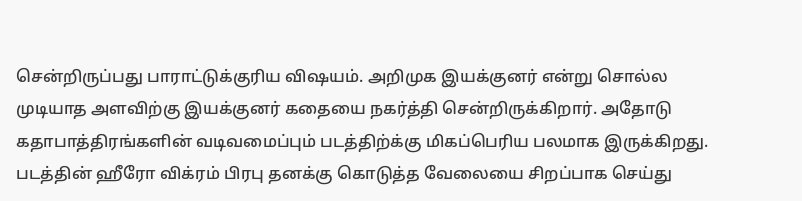சென்றிருப்பது பாராட்டுக்குரிய விஷயம். அறிமுக இயக்குனர் என்று சொல்ல முடியாத அளவிற்கு இயக்குனர் கதையை நகர்த்தி சென்றிருக்கிறார். அதோடு கதாபாத்திரங்களின் வடிவமைப்பும் படத்திற்க்கு மிகப்பெரிய பலமாக இருக்கிறது. படத்தின் ஹீரோ விக்ரம் பிரபு தனக்கு கொடுத்த வேலையை சிறப்பாக செய்து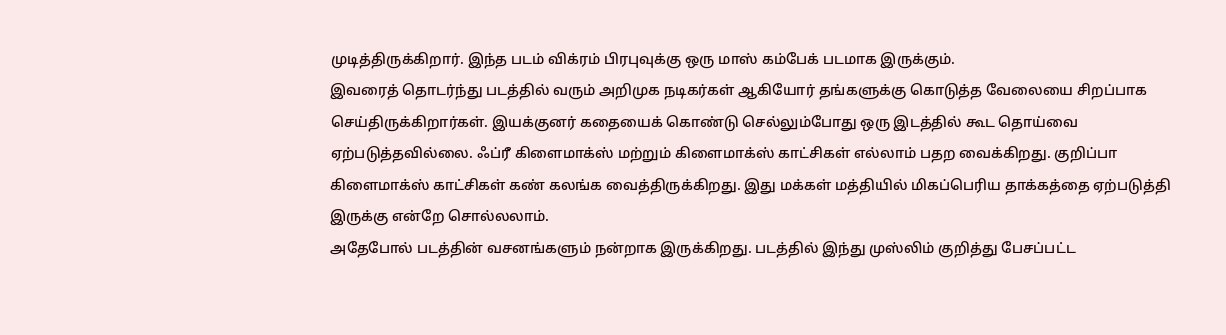முடித்திருக்கிறார். இந்த படம் விக்ரம் பிரபுவுக்கு ஒரு மாஸ் கம்பேக் படமாக இருக்கும்.
இவரைத் தொடர்ந்து படத்தில் வரும் அறிமுக நடிகர்கள் ஆகியோர் தங்களுக்கு கொடுத்த வேலையை சிறப்பாக செய்திருக்கிறார்கள். இயக்குனர் கதையைக் கொண்டு செல்லும்போது ஒரு இடத்தில் கூட தொய்வை ஏற்படுத்தவில்லை. ஃப்ரீ கிளைமாக்ஸ் மற்றும் கிளைமாக்ஸ் காட்சிகள் எல்லாம் பதற வைக்கிறது. குறிப்பா கிளைமாக்ஸ் காட்சிகள் கண் கலங்க வைத்திருக்கிறது. இது மக்கள் மத்தியில் மிகப்பெரிய தாக்கத்தை ஏற்படுத்தி இருக்கு என்றே சொல்லலாம்.
அதேபோல் படத்தின் வசனங்களும் நன்றாக இருக்கிறது. படத்தில் இந்து முஸ்லிம் குறித்து பேசப்பட்ட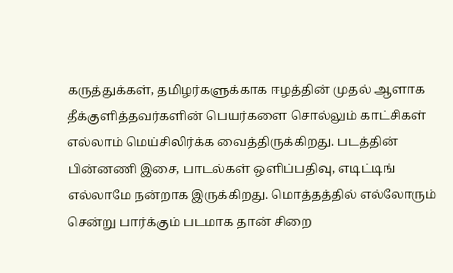கருத்துக்கள், தமிழர்களுக்காக ஈழத்தின் முதல் ஆளாக தீக்குளித்தவர்களின் பெயர்களை சொல்லும் காட்சிகள் எல்லாம் மெய்சிலிர்க்க வைத்திருக்கிறது. படத்தின் பின்னணி இசை, பாடல்கள் ஒளிப்பதிவு, எடிட்டிங் எல்லாமே நன்றாக இருக்கிறது. மொத்தத்தில் எல்லோரும் சென்று பார்க்கும் படமாக தான் சிறை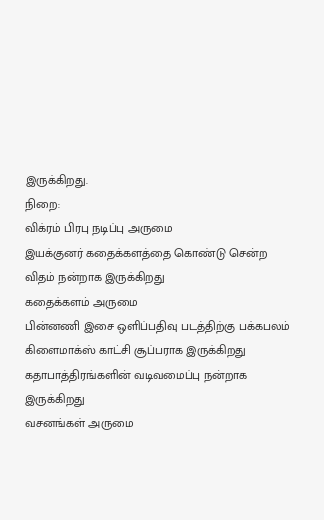இருக்கிறது.
நிறை:
விக்ரம் பிரபு நடிப்பு அருமை
இயக்குனர் கதைக்களத்தை கொண்டு சென்ற விதம் நன்றாக இருக்கிறது
கதைக்களம் அருமை
பின்னணி இசை ஒளிப்பதிவு படத்திற்கு பக்கபலம்
கிளைமாக்ஸ் காட்சி சூப்பராக இருக்கிறது
கதாபாத்திரங்களின் வடிவமைப்பு நன்றாக இருக்கிறது
வசனங்கள் அருமை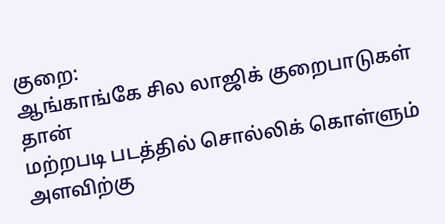குறை:
ஆங்காங்கே சில லாஜிக் குறைபாடுகள் தான்
மற்றபடி படத்தில் சொல்லிக் கொள்ளும் அளவிற்கு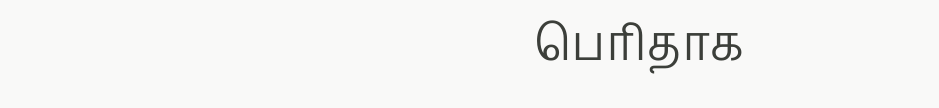பெரிதாக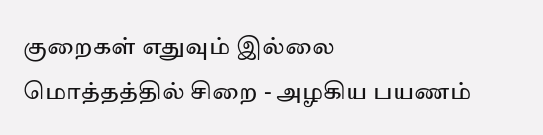குறைகள் எதுவும் இல்லை
மொத்தத்தில் சிறை - அழகிய பயணம்